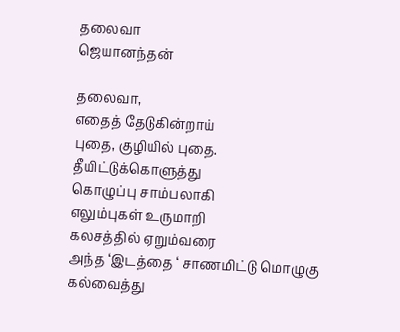தலைவா
ஜெயானந்தன்

தலைவா,
எதைத் தேடுகின்றாய்
புதை, குழியில் புதை.
தீயிட்டுக்கொளுத்து
கொழுப்பு சாம்பலாகி
எலும்புகள் உருமாறி
கலசத்தில் ஏறும்வரை
அந்த ‘இடத்தை ‘ சாணமிட்டு மொழுகு
கல்வைத்து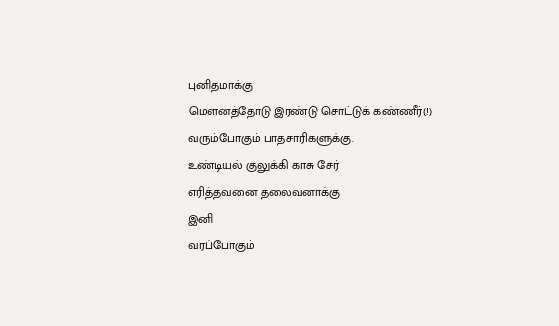புனிதமாக்கு
மெளனத்தோடு இரண்டு சொட்டுக் கண்ணீர்(!)
வரும்போகும் பாதசாரிகளுக்கு.
உண்டியல் குலுக்கி காசு சேர்
எரித்தவனை தலைவனாக்கு
இனி
வரப்போகும்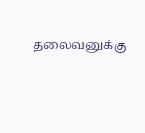தலைவனுக்கு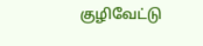குழிவேட்டு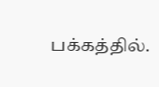பக்கத்தில்.